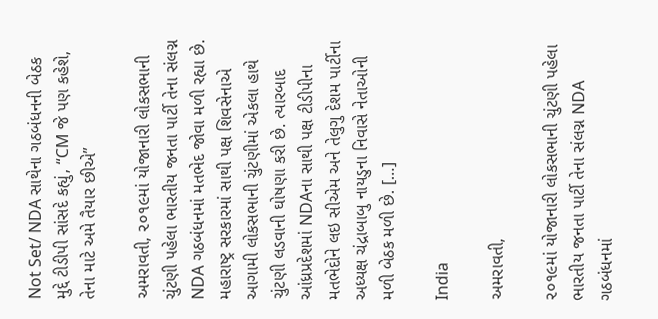Not Set/ NDA સાથેના ગઠબંધનની બેઠક મુદ્દે ટીડીપી સાંસદે કહ્યું, “CM જે પણ કહેશે, તેના માટે અમે તૈયાર છીએ”

અમરાવતી, ૨૦૧૯માં યોજાનારી લોકસભાની ચુંટણી પહેલા ભારતીય જનતા પાર્ટી તેના સંલગ્ન NDA ગઠબંધનમાં મતભેદ જોવા મળી રહ્યા છે. મહારાષ્ટ્ર સરકારમાં સાથી પક્ષ શિવસેનાએ આગામી લોકસભાની ચુંટણીમાં એકલા હાથે ચુંટણી લડવાની ઘોષણા કરી છે. ત્યારબાદ આંધ્રપ્રદેશમાં NDAના સાથી પક્ષ ટીડીપીના મતભેદોને લઇ સીએમ અને તેલુગુ દેશમ પાર્ટીના અધ્યક્ષ ચંદ્રાબાબુ નાયડુના નિવાસે નેતાઓની મળી બેઠક મળી છે. […]

India

અમરાવતી,

૨૦૧૯માં યોજાનારી લોકસભાની ચુંટણી પહેલા ભારતીય જનતા પાર્ટી તેના સંલગ્ન NDA ગઠબંધનમાં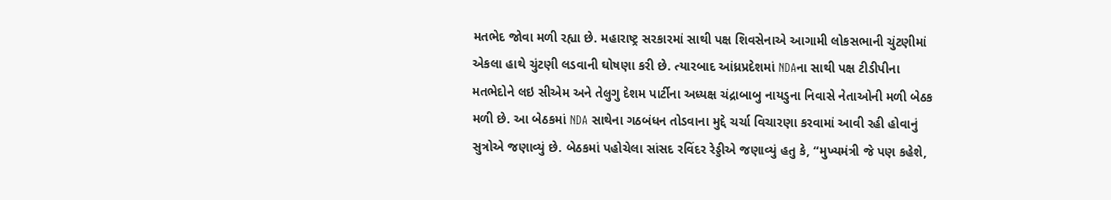મતભેદ જોવા મળી રહ્યા છે. મહારાષ્ટ્ર સરકારમાં સાથી પક્ષ શિવસેનાએ આગામી લોકસભાની ચુંટણીમાં એકલા હાથે ચુંટણી લડવાની ઘોષણા કરી છે. ત્યારબાદ આંધ્રપ્રદેશમાં NDAના સાથી પક્ષ ટીડીપીના મતભેદોને લઇ સીએમ અને તેલુગુ દેશમ પાર્ટીના અધ્યક્ષ ચંદ્રાબાબુ નાયડુના નિવાસે નેતાઓની મળી બેઠક મળી છે. આ બેઠકમાં NDA સાથેના ગઠબંધન તોડવાના મુદ્દે ચર્ચા વિચારણા કરવામાં આવી રહી હોવાનું સુત્રોએ જણાવ્યું છે. બેઠકમાં પહોચેલા સાંસદ રવિંદર રેડ્ડીએ જણાવ્યું હતુ કે, “મુખ્યમંત્રી જે પણ કહેશે,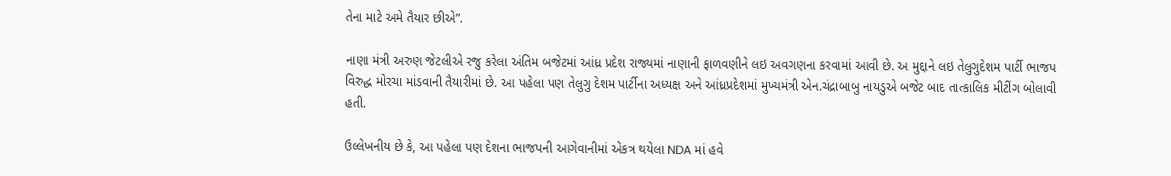તેના માટે અમે તૈયાર છીએ”.

નાણા મંત્રી અરુણ જેટલીએ રજુ કરેલા અંતિમ બજેટમાં આંધ્ર પ્રદેશ રાજ્યમાં નાણાની ફાળવણીને લઇ અવગણના કરવામાં આવી છે. અ મુદ્દાને લઇ તેલુગુદેશમ પાર્ટી ભાજપ વિરુદ્ધ મોરચા માંડવાની તૈયારીમાં છે. આ પહેલા પણ તેલુગુ દેશમ પાર્ટીના અધ્યક્ષ અને આંધ્રપ્રદેશમાં મુખ્યમંત્રી એન.ચંદ્રાબાબુ નાયડુએ બજેટ બાદ તાત્કાલિક મીટીંગ બોલાવી હતી.

ઉલ્લેખનીય છે કે, આ પહેલા પણ દેશના ભાજપની આગેવાનીમાં એકત્ર થયેલા NDA માં હવે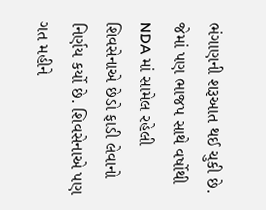ભંગાણની શરૂઆત થઈ ચુકી છે. જેમાં પણ ભાજપ સાથે વર્ષોથી NDA માં સામેલ રહેલી શિવસેનાએ છેડો ફાડી લેવાનો નિર્ણય કર્યો છે. શિવસેનાએ પણ ગત મહીને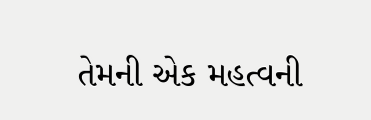તેમની એક મહત્વની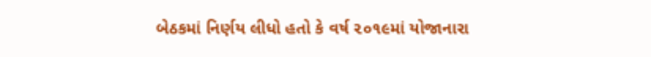બેઠકમાં નિર્ણય લીધો હતો કે વર્ષ ૨૦૧૯માં યોજાનારા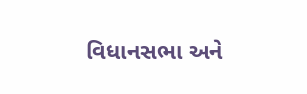વિધાનસભા અને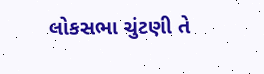લોકસભા ચુંટણી તે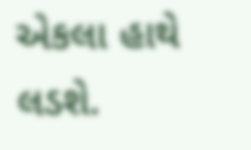એકલા હાથે લડશે.